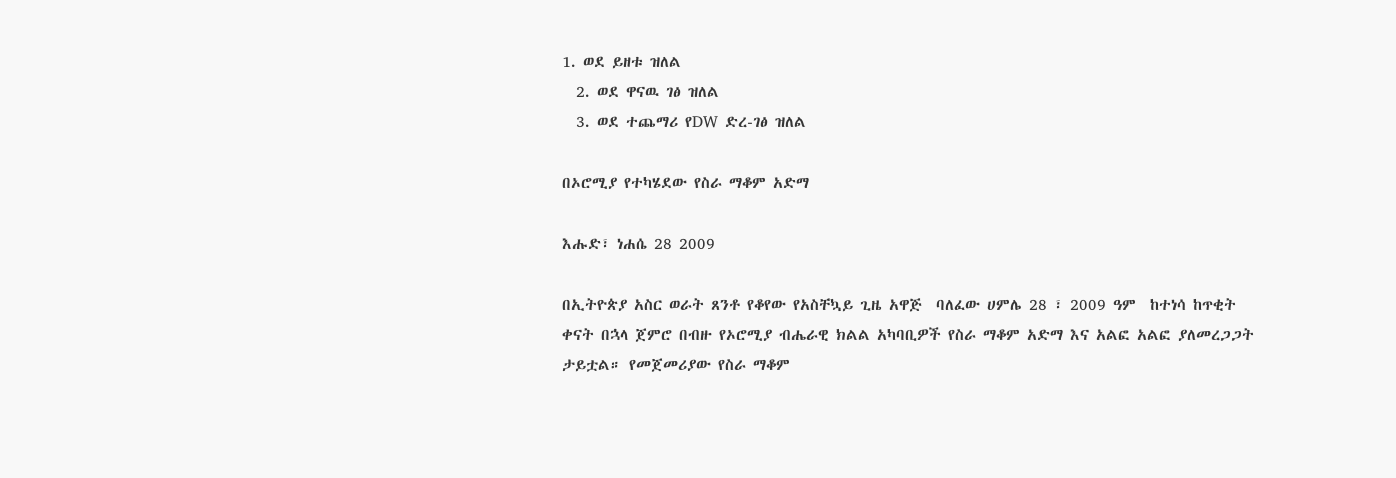1. ወደ ይዘቱ ዝለል
  2. ወደ ዋናዉ ገፅ ዝለል
  3. ወደ ተጨማሪ የDW ድረ-ገፅ ዝለል

በኦሮሚያ የተካሄደው የስራ ማቆም አድማ

እሑድ፣ ነሐሴ 28 2009

በኢትዮጵያ አስር ወራት ጸንቶ የቆየው የአስቸኳይ ጊዜ አዋጅ  ባለፈው ሀምሌ 28 ፣ 2009 ዓም  ከተነሳ ከጥቂት ቀናት በኋላ ጀምሮ በብዙ የኦሮሚያ ብሔራዊ ክልል አካባቢዎች የስራ ማቆም አድማ እና አልፎ አልፎ ያለመረጋጋት ታይቷል። የመጀመሪያው የስራ ማቆም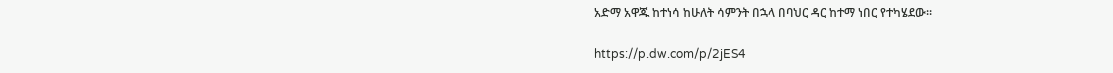አድማ አዋጁ ከተነሳ ከሁለት ሳምንት በኋላ በባህር ዳር ከተማ ነበር የተካሄደው።

https://p.dw.com/p/2jES4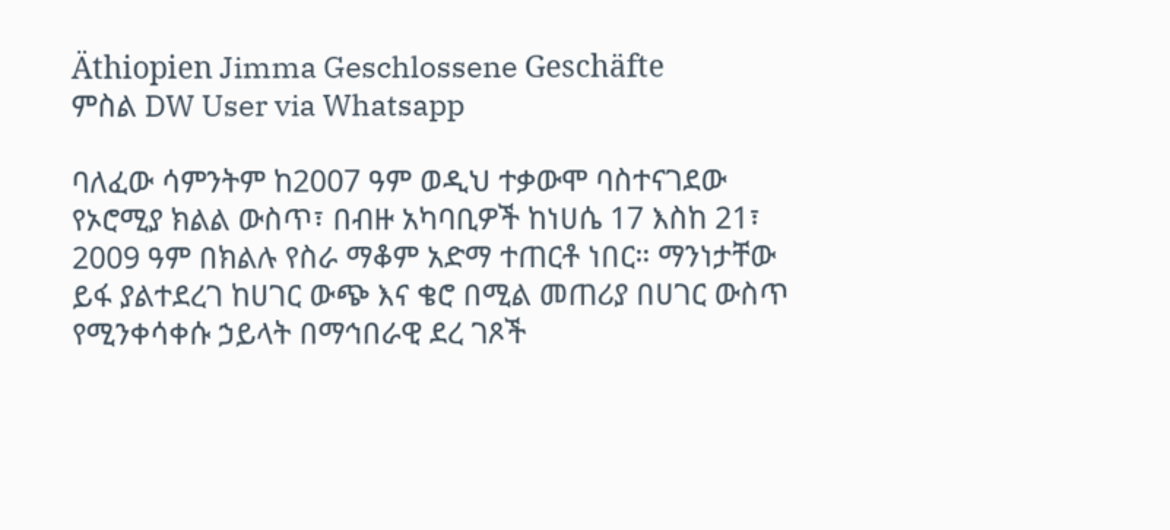Äthiopien Jimma Geschlossene Geschäfte
ምስል DW User via Whatsapp

ባለፈው ሳምንትም ከ2007 ዓም ወዲህ ተቃውሞ ባስተናገደው የኦሮሚያ ክልል ውስጥ፣ በብዙ አካባቢዎች ከነሀሴ 17 እስከ 21፣ 2009 ዓም በክልሉ የስራ ማቆም አድማ ተጠርቶ ነበር። ማንነታቸው ይፋ ያልተደረገ ከሀገር ውጭ እና ቄሮ በሚል መጠሪያ በሀገር ውስጥ የሚንቀሳቀሱ ኃይላት በማኅበራዊ ደረ ገጾች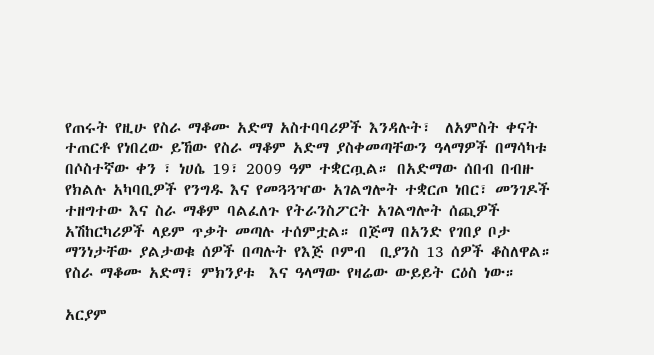የጠሩት የዚሁ የስራ ማቆሙ አድማ አስተባባሪዎች እንዳሉት፣  ለአምስት ቀናት ተጠርቶ የነበረው ይኸው የስራ ማቆም አድማ ያስቀመጣቸውን ዓላማዎች በማሳካቱ በሶስተኛው ቀን ፣ ነሀሴ 19፣ 2009 ዓም ተቋርጧል። በአድማው ሰበብ በብዙ የክልሉ አካባቢዎች የንግዱ እና የመጓጓዣው አገልግሎት ተቋርጦ ነበር፣ መንገዶች ተዘግተው እና ስራ ማቆም ባልፈለጉ የትራንስፖርት አገልግሎት ሰጪዎች አሽከርካሪዎች ላይም ጥቃት መጣሉ ተሰምቷል። በጅማ በአንድ የገበያ ቦታ ማንነታቸው ያልታወቁ ሰዎች በጣሉት የእጅ ቦምብ  ቢያንስ 13 ሰዎች ቆስለዋል።  የስራ ማቆሙ አድማ፣ ምክንያቱ  እና ዓላማው የዛሬው ውይይት ርዕስ ነው።

አርያም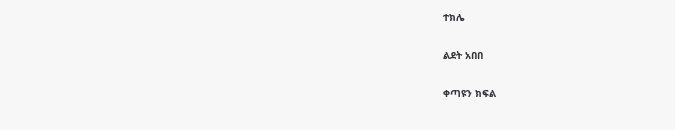ተክሌ

ልደት አበበ

ቀጣዩን ክፍል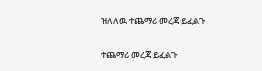ዝለለዉ ተጨማሪ መረጃ ይፈልጉ

ተጨማሪ መረጃ ይፈልጉ